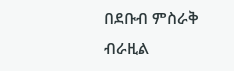በደቡብ ምስራቅ ብራዚል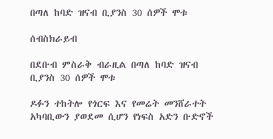በጣለ ከባድ ዝናብ ቢያንስ 30 ሰዎች ሞቱ

ሰብስክራይብ

በደቡብ ምስራቅ ብራዚል በጣለ ከባድ ዝናብ ቢያንስ 30 ሰዎች ሞቱ

ዶፉን ተከትሎ የጎርፍ እና የመሬት መንሸራተት አካባቢውን ያወደመ ሲሆን የነፍስ አድን ቡድኖች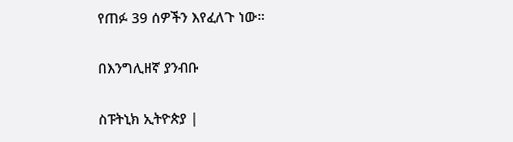የጠፉ 39 ሰዎችን እየፈለጉ ነው።

በእንግሊዘኛ ያንብቡ

ስፑትኒክ ኢትዮጵያ |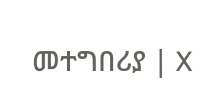መተግበሪያ | X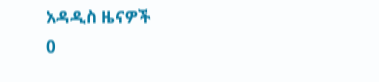አዳዲስ ዜናዎች
0